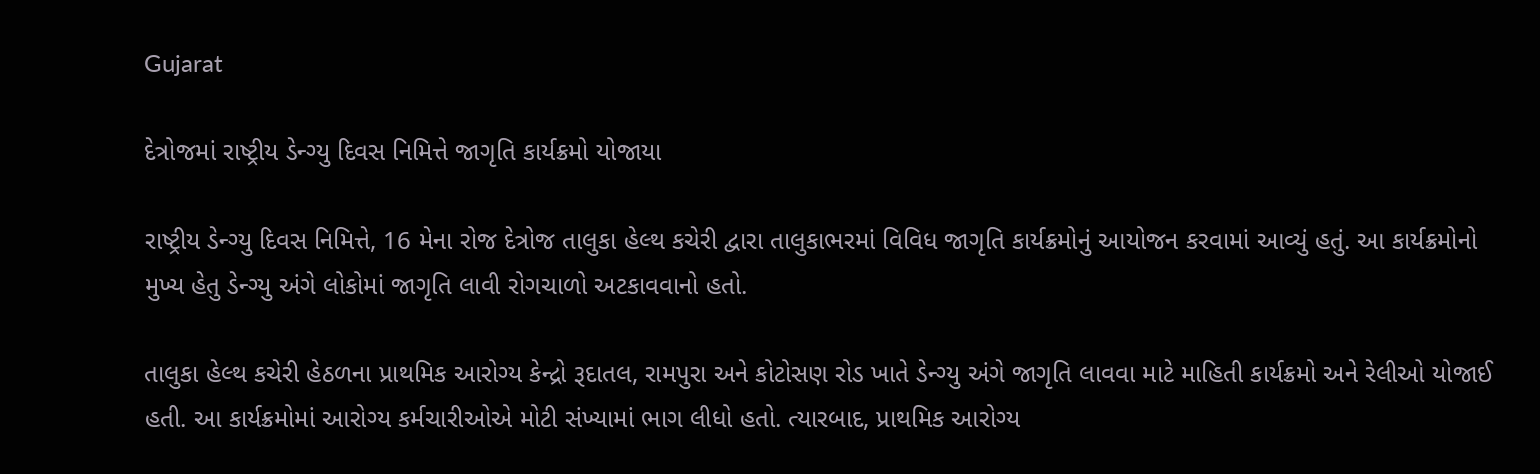Gujarat

દેત્રોજમાં રાષ્ટ્રીય ડેન્ગ્યુ દિવસ નિમિત્તે જાગૃતિ કાર્યક્રમો યોજાયા

રાષ્ટ્રીય ડેન્ગ્યુ દિવસ નિમિત્તે, 16 મેના રોજ દેત્રોજ તાલુકા હેલ્થ કચેરી દ્વારા તાલુકાભરમાં વિવિધ જાગૃતિ કાર્યક્રમોનું આયોજન કરવામાં આવ્યું હતું. આ કાર્યક્રમોનો મુખ્ય હેતુ ડેન્ગ્યુ અંગે લોકોમાં જાગૃતિ લાવી રોગચાળો અટકાવવાનો હતો.

તાલુકા હેલ્થ કચેરી હેઠળના પ્રાથમિક આરોગ્ય કેન્દ્રો રૂદાતલ, રામપુરા અને કોટોસણ રોડ ખાતે ડેન્ગ્યુ અંગે જાગૃતિ લાવવા માટે માહિતી કાર્યક્રમો અને રેલીઓ યોજાઈ હતી. આ કાર્યક્રમોમાં આરોગ્ય કર્મચારીઓએ મોટી સંખ્યામાં ભાગ લીધો હતો. ત્યારબાદ, પ્રાથમિક આરોગ્ય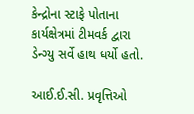કેન્દ્રોના સ્ટાફે પોતાના કાર્યક્ષેત્રમાં ટીમવર્ક દ્વારા ડેન્ગ્યુ સર્વે હાથ ધર્યો હતો.

આઈ.ઈ.સી. પ્રવૃત્તિઓ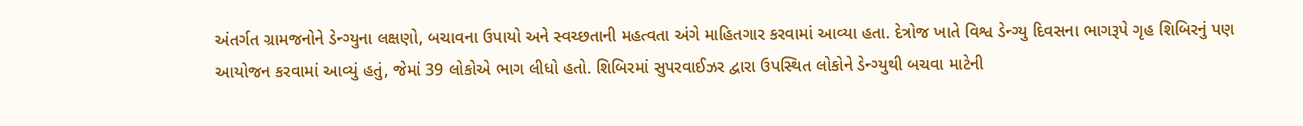અંતર્ગત ગ્રામજનોને ડેન્ગ્યુના લક્ષણો, બચાવના ઉપાયો અને સ્વચ્છતાની મહત્વતા અંગે માહિતગાર કરવામાં આવ્યા હતા. દેત્રોજ ખાતે વિશ્વ ડેન્ગ્યુ દિવસના ભાગરૂપે ગૃહ શિબિરનું પણ આયોજન કરવામાં આવ્યું હતું, જેમાં 39 લોકોએ ભાગ લીધો હતો. શિબિરમાં સુપરવાઈઝર દ્વારા ઉપસ્થિત લોકોને ડેન્ગ્યુથી બચવા માટેની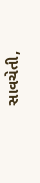સાવચેતી,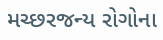મચ્છરજન્ય રોગોના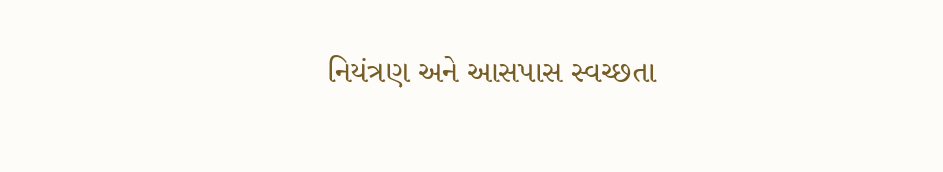નિયંત્રણ અને આસપાસ સ્વચ્છતા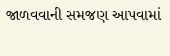જાળવવાની સમજણ આપવામાં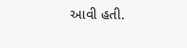આવી હતી.